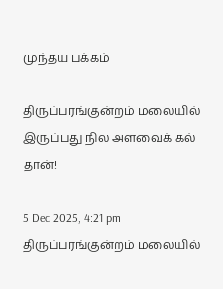முந்தய பக்கம்

திருப்பரங்குன்றம் மலையில் இருப்பது நில அளவைக் கல் தான்!

5 Dec 2025, 4:21 pm
திருப்பரங்குன்றம் மலையில்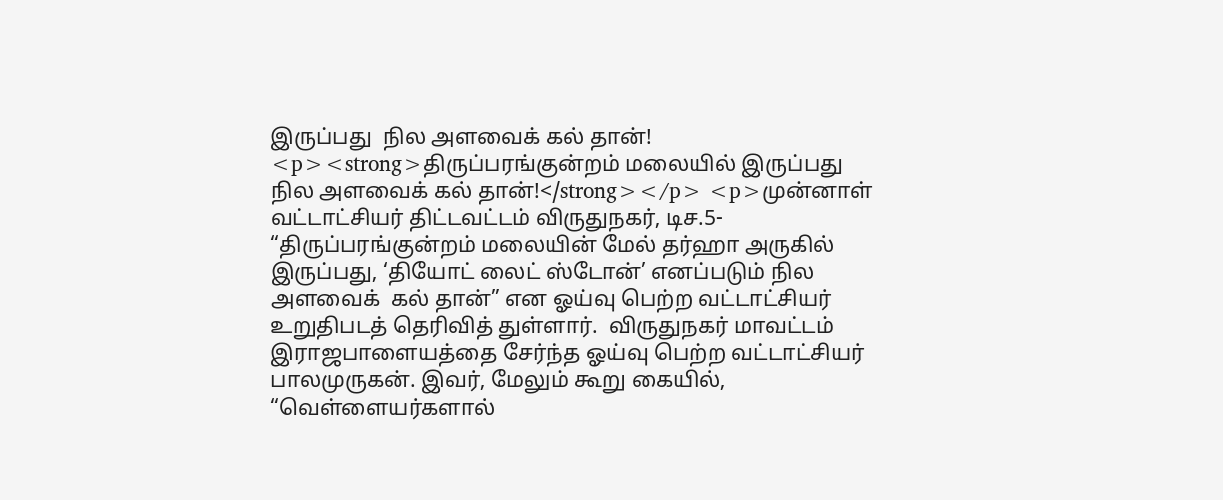இருப்பது  நில அளவைக் கல் தான்!
<p><strong>திருப்பரங்குன்றம் மலையில் இருப்பது  நில அளவைக் கல் தான்!</strong></p> <p>முன்னாள் வட்டாட்சியர் திட்டவட்டம் விருதுநகர், டிச.5-  “திருப்பரங்குன்றம் மலையின் மேல் தர்ஹா அருகில் இருப்பது, ‘தியோட் லைட் ஸ்டோன்’ எனப்படும் நில அளவைக்  கல் தான்” என ஓய்வு பெற்ற வட்டாட்சியர் உறுதிபடத் தெரிவித் துள்ளார்.  விருதுநகர் மாவட்டம் இராஜபாளையத்தை சேர்ந்த ஓய்வு பெற்ற வட்டாட்சியர் பாலமுருகன். இவர், மேலும் கூறு கையில், “வெள்ளையர்களால்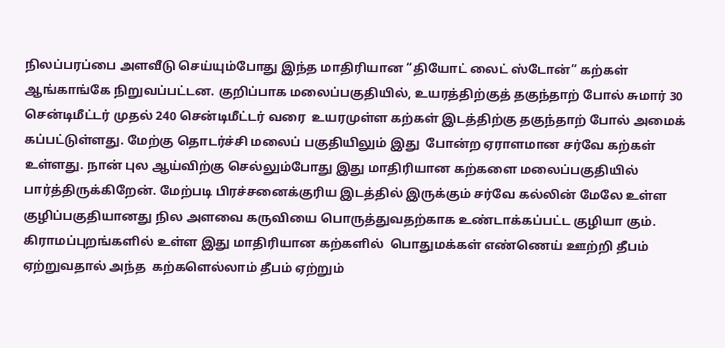நிலப்பரப்பை அளவீடு செய்யும்போது இந்த மாதிரியான “தியோட் லைட் ஸ்டோன்” கற்கள் ஆங்காங்கே நிறுவப்பட்டன. குறிப்பாக மலைப்பகுதியில், உயரத்திற்குத் தகுந்தாற் போல் சுமார் 30 சென்டிமீட்டர் முதல் 240 சென்டிமீட்டர் வரை  உயரமுள்ள கற்கள் இடத்திற்கு தகுந்தாற் போல் அமைக் கப்பட்டுள்ளது. மேற்கு தொடர்ச்சி மலைப் பகுதியிலும் இது  போன்ற ஏராளமான சர்வே கற்கள் உள்ளது. நான் புல ஆய்விற்கு செல்லும்போது இது மாதிரியான கற்களை மலைப்பகுதியில் பார்த்திருக்கிறேன். மேற்படி பிரச்சனைக்குரிய இடத்தில் இருக்கும் சர்வே கல்லின் மேலே உள்ள குழிப்பகுதியானது நில அளவை கருவியை பொருத்துவதற்காக உண்டாக்கப்பட்ட குழியா கும். கிராமப்புறங்களில் உள்ள இது மாதிரியான கற்களில்  பொதுமக்கள் எண்ணெய் ஊற்றி தீபம் ஏற்றுவதால் அந்த  கற்களெல்லாம் தீபம் ஏற்றும்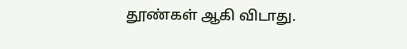தூண்கள் ஆகி விடாது.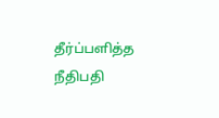தீர்ப்பளித்த நீதிபதி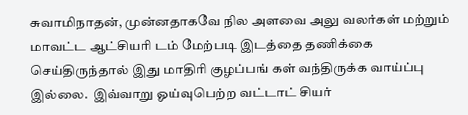சுவாமிநாதன், முன்னதாகவே நில அளவை அலு வலர்கள் மற்றும் மாவட்ட ஆட்சியரி டம் மேற்படி இடத்தை தணிக்கை செய்திருந்தால் இது மாதிரி குழப்பங் கள் வந்திருக்க வாய்ப்பு இல்லை.  இவ்வாறு ஓய்வுபெற்ற வட்டாட் சியர்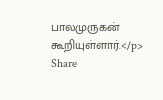பாலமுருகன் கூறியுள்ளார்.</p>
Share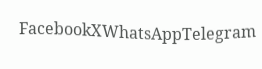FacebookXWhatsAppTelegram